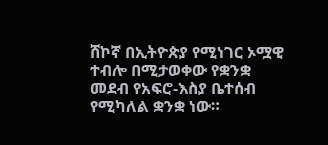ሸኮኛ በኢትዮጵያ የሚነገር ኦሟዊ ተብሎ በሚታወቀው የቋንቋ መደብ የአፍሮ-እስያ ቤተሰብ የሚካለል ቋንቋ ነው።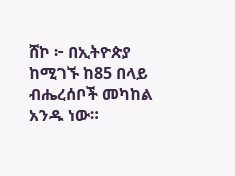ሸኮ ፦ በኢትዮጵያ ከሚገኙ ከ85 በላይ ብሔረሰቦች መካከል አንዱ ነው።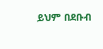ይህም በደቡብ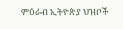ምዕራብ ኢትዮጵያ ህዝቦች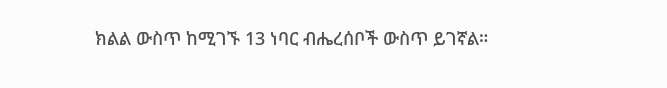ክልል ውስጥ ከሚገኙ 13 ነባር ብሔረሰቦች ውስጥ ይገኛል።